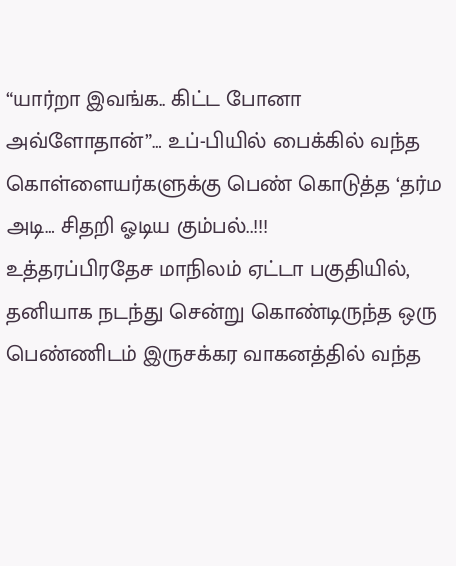“யார்றா இவங்க.. கிட்ட போனா அவ்ளோதான்”… உப்-பியில் பைக்கில் வந்த கொள்ளையர்களுக்கு பெண் கொடுத்த ‘தர்ம அடி… சிதறி ஓடிய கும்பல்..!!!
உத்தரப்பிரதேச மாநிலம் ஏட்டா பகுதியில், தனியாக நடந்து சென்று கொண்டிருந்த ஒரு பெண்ணிடம் இருசக்கர வாகனத்தில் வந்த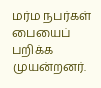மர்ம நபர்கள் பையைப் பறிக்க முயன்றனர்.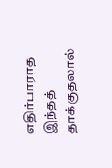எதிர்பாராத இந்தத் தாக்குதலால்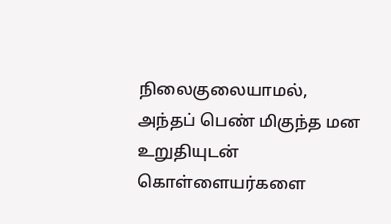நிலைகுலையாமல், அந்தப் பெண் மிகுந்த மன உறுதியுடன் கொள்ளையர்களை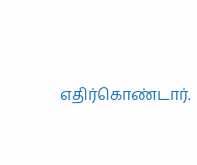எதிர்கொண்டார்.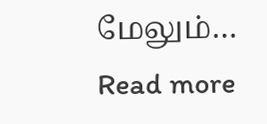மேலும்…
Read more